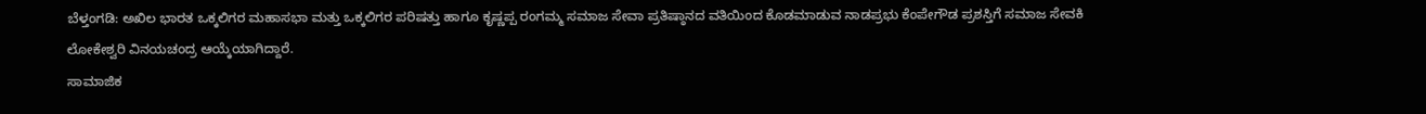ಬೆಳ್ತಂಗಡಿ: ಅಖಿಲ ಭಾರತ ಒಕ್ಕಲಿಗರ ಮಹಾಸಭಾ ಮತ್ತು ಒಕ್ಕಲಿಗರ ಪರಿಷತ್ತು ಹಾಗೂ ಕೃಷ್ಣಪ್ಪ ರಂಗಮ್ಮ ಸಮಾಜ ಸೇವಾ ಪ್ರತಿಷ್ಠಾನದ ವತಿಯಿಂದ ಕೊಡಮಾಡುವ ನಾಡಪ್ರಭು ಕೆಂಪೇಗೌಡ ಪ್ರಶಸ್ತಿಗೆ ಸಮಾಜ ಸೇವಕಿ ಲೋಕೇಶ್ವರಿ ವಿನಯಚಂದ್ರ ಆಯ್ಕೆಯಾಗಿದ್ದಾರೆ.
ಸಾಮಾಜಿಕ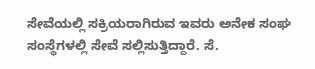ಸೇವೆಯಲ್ಲಿ ಸಕ್ರಿಯರಾಗಿರುವ ಇವರು ಅನೇಕ ಸಂಘ ಸಂಸ್ಥೆಗಳಲ್ಲಿ ಸೇವೆ ಸಲ್ಲಿಸುತ್ತಿದ್ದಾರೆ. ಸೆ.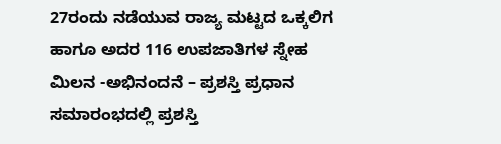27ರಂದು ನಡೆಯುವ ರಾಜ್ಯ ಮಟ್ಟದ ಒಕ್ಕಲಿಗ ಹಾಗೂ ಅದರ 116 ಉಪಜಾತಿಗಳ ಸ್ನೇಹ ಮಿಲನ -ಅಭಿನಂದನೆ – ಪ್ರಶಸ್ತಿ ಪ್ರಧಾನ ಸಮಾರಂಭದಲ್ಲಿ ಪ್ರಶಸ್ತಿ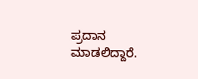ಪ್ರದಾನ ಮಾಡಲಿದ್ದಾರೆ.